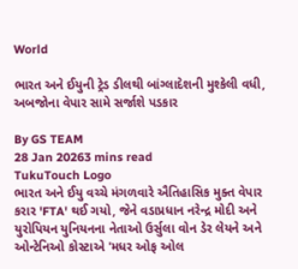World

ભારત અને ઈયુની ટ્રેડ ડીલથી બાંગ્લાદેશની મુશ્કેલી વધી, અબજોના વેપાર સામે સર્જાશે પડકાર

By GS TEAM
28 Jan 20263 mins read
TukuTouch Logo
ભારત અને ઈયુ વચ્ચે મંગળવારે ઐતિહાસિક મુક્ત વેપાર કરાર 'FTA' થઈ ગયો, જેને વડાપ્રધાન નરેન્દ્ર મોદી અને યુરોપિયન યુનિયનના નેતાઓ ઉર્સુલા વોન ડેર લેયને અને ઓન્ટેનિઓ કોસ્ટાએ 'મધર ઓફ ઓલ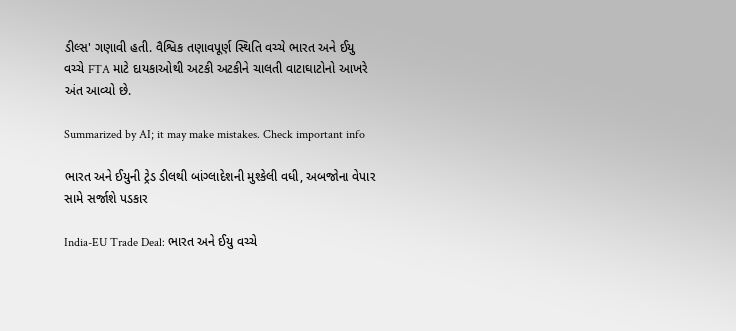ડીલ્સ' ગણાવી હતી. વૈશ્વિક તણાવપૂર્ણ સ્થિતિ વચ્ચે ભારત અને ઈયુ વચ્ચે FTA માટે દાયકાઓથી અટકી અટકીને ચાલતી વાટાઘાટોનો આખરે અંત આવ્યો છે.

Summarized by AI; it may make mistakes. Check important info

ભારત અને ઈયુની ટ્રેડ ડીલથી બાંગ્લાદેશની મુશ્કેલી વધી, અબજોના વેપાર સામે સર્જાશે પડકાર

India-EU Trade Deal: ભારત અને ઈયુ વચ્ચે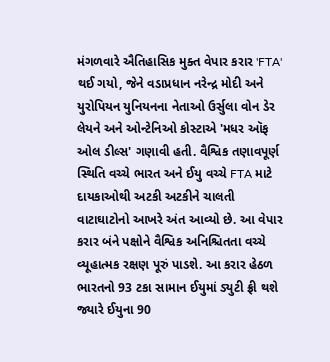મંગળવારે ઐતિહાસિક મુક્ત વેપાર કરાર 'FTA' થઈ ગયો, જેને વડાપ્રધાન નરેન્દ્ર મોદી અને યુરોપિયન યુનિયનના નેતાઓ ઉર્સુલા વોન ડેર લેયને અને ઓન્ટેનિઓ કોસ્ટાએ 'મધર ઑફ ઓલ ડીલ્સ' ગણાવી હતી. વૈશ્વિક તણાવપૂર્ણ સ્થિતિ વચ્ચે ભારત અને ઈયુ વચ્ચે FTA માટે દાયકાઓથી અટકી અટકીને ચાલતી વાટાઘાટોનો આખરે અંત આવ્યો છે. આ વેપાર કરાર બંને પક્ષોને વૈશ્વિક અનિશ્ચિતતા વચ્ચે વ્યૂહાત્મક રક્ષણ પૂરું પાડશે. આ કરાર હેઠળ ભારતનો 93 ટકા સામાન ઈયુમાં ડ્યુટી ફ્રી થશે જ્યારે ઈયુના 90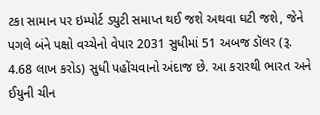ટકા સામાન પર ઇમ્પોર્ટ ડ્યુટી સમાપ્ત થઈ જશે અથવા ઘટી જશે, જેને પગલે બંને પક્ષો વચ્ચેનો વેપાર 2031 સુધીમાં 51 અબજ ડૉલર (રૂ. 4.68 લાખ કરોડ) સુધી પહોંચવાનો અંદાજ છે. આ કરારથી ભારત અને ઈયુની ચીન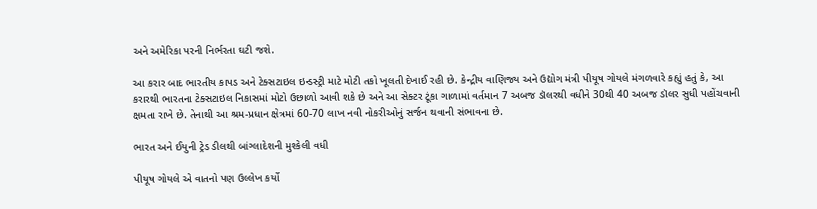અને અમેરિકા પરની નિર્ભરતા ઘટી જશે.

આ કરાર બાદ ભારતીય કાપડ અને ટેક્સટાઇલ ઇન્ડસ્ટ્રી માટે મોટી તકો ખૂલતી દેખાઈ રહી છે. કેન્દ્રીય વાણિજ્ય અને ઉદ્યોગ મંત્રી પીયૂષ ગોયલે મંગળવારે કહ્યું હતું કે, આ કરારથી ભારતના ટેક્સટાઇલ નિકાસમાં મોટો ઉછાળો આવી શકે છે અને આ સેક્ટર ટૂંકા ગાળામાં વર્તમાન 7 અબજ ડૉલરથી વધીને 30થી 40 અબજ ડૉલર સુધી પહોંચવાની ક્ષમતા રાખે છે. તેનાથી આ શ્રમ-પ્રધાન ક્ષેત્રમાં 60-70 લાખ નવી નોકરીઓનું સર્જન થવાની સંભાવના છે.

ભારત અને ઈયુની ટ્રેડ ડીલથી બાંગ્લાદેશની મુશ્કેલી વધી

પીયૂષ ગોયલે એ વાતનો પણ ઉલ્લેખ કર્યો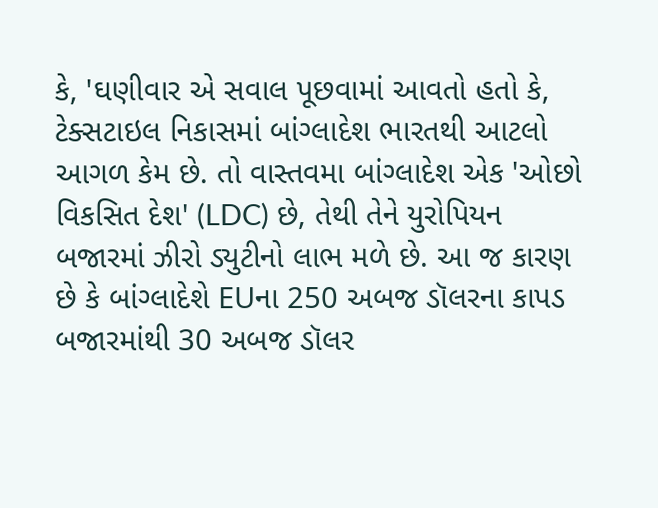કે, 'ઘણીવાર એ સવાલ પૂછવામાં આવતો હતો કે, ટેક્સટાઇલ નિકાસમાં બાંગ્લાદેશ ભારતથી આટલો આગળ કેમ છે. તો વાસ્તવમા બાંગ્લાદેશ એક 'ઓછો વિકસિત દેશ' (LDC) છે, તેથી તેને યુરોપિયન બજારમાં ઝીરો ડ્યુટીનો લાભ મળે છે. આ જ કારણ છે કે બાંગ્લાદેશે EUના 250 અબજ ડૉલરના કાપડ બજારમાંથી 30 અબજ ડૉલર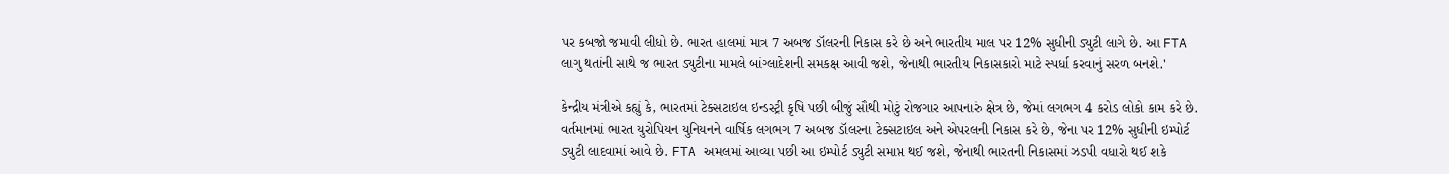પર કબજો જમાવી લીધો છે. ભારત હાલમાં માત્ર 7 અબજ ડૉલરની નિકાસ કરે છે અને ભારતીય માલ પર 12% સુધીની ડ્યુટી લાગે છે. આ FTA લાગુ થતાંની સાથે જ ભારત ડ્યુટીના મામલે બાંગ્લાદેશની સમકક્ષ આવી જશે, જેનાથી ભારતીય નિકાસકારો માટે સ્પર્ધા કરવાનું સરળ બનશે.'

કેન્દ્રીય મંત્રીએ કહ્યું કે, ભારતમાં ટેક્સટાઇલ ઇન્ડસ્ટ્રી કૃષિ પછી બીજું સૌથી મોટું રોજગાર આપનારું ક્ષેત્ર છે, જેમાં લગભગ 4 કરોડ લોકો કામ કરે છે. વર્તમાનમાં ભારત યુરોપિયન યુનિયનને વાર્ષિક લગભગ 7 અબજ ડૉલરના ટેક્સટાઇલ અને એપરલની નિકાસ કરે છે, જેના પર 12% સુધીની ઇમ્પોર્ટ ડ્યુટી લાદવામાં આવે છે. FTA અમલમાં આવ્યા પછી આ ઇમ્પોર્ટ ડ્યુટી સમાપ્ત થઈ જશે, જેનાથી ભારતની નિકાસમાં ઝડપી વધારો થઈ શકે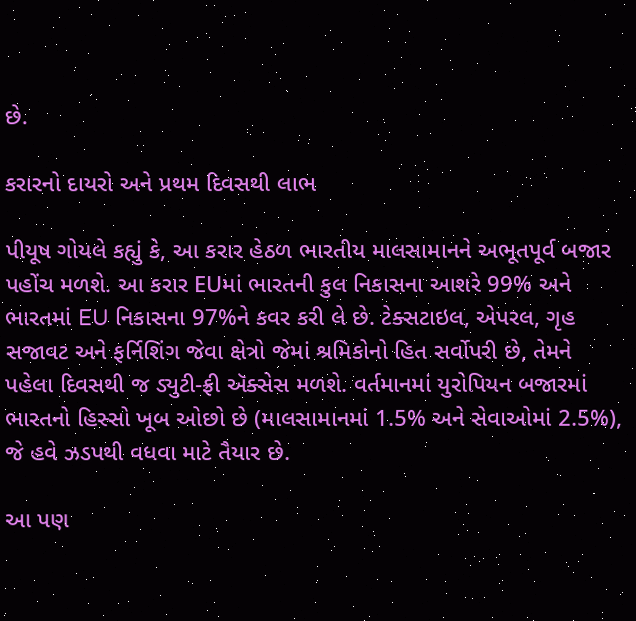છે.

કરારનો દાયરો અને પ્રથમ દિવસથી લાભ

પીયૂષ ગોયલે કહ્યું કે, આ કરાર હેઠળ ભારતીય માલસામાનને અભૂતપૂર્વ બજાર પહોંચ મળશે. આ કરાર EUમાં ભારતની કુલ નિકાસના આશરે 99% અને ભારતમાં EU નિકાસના 97%ને કવર કરી લે છે. ટેક્સટાઇલ, એપરલ, ગૃહ સજાવટ અને ફર્નિશિંગ જેવા ક્ષેત્રો જેમાં શ્રમિકોનો હિત સર્વોપરી છે, તેમને પહેલા દિવસથી જ ડ્યુટી-ફ્રી ઍક્સેસ મળશે. વર્તમાનમાં યુરોપિયન બજારમાં ભારતનો હિસ્સો ખૂબ ઓછો છે (માલસામાનમાં 1.5% અને સેવાઓમાં 2.5%), જે હવે ઝડપથી વધવા માટે તૈયાર છે.

આ પણ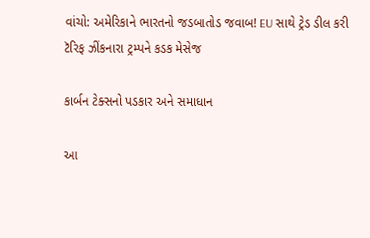વાંચો: અમેરિકાને ભારતનો જડબાતોડ જવાબ! EU સાથે ટ્રેડ ડીલ કરી ટૅરિફ ઝીંકનારા ટ્રમ્પને કડક મેસેજ

કાર્બન ટેક્સનો પડકાર અને સમાધાન

આ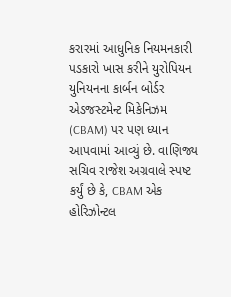કરારમાં આધુનિક નિયમનકારી પડકારો ખાસ કરીને યુરોપિયન યુનિયનના કાર્બન બોર્ડર એડજસ્ટમેન્ટ મિકેનિઝમ (CBAM) પર પણ ધ્યાન આપવામાં આવ્યું છે. વાણિજ્ય સચિવ રાજેશ અગ્રવાલે સ્પષ્ટ કર્યું છે કે, CBAM એક હોરિઝોન્ટલ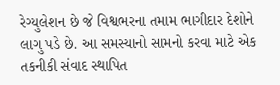રેગ્યુલેશન છે જે વિશ્વભરના તમામ ભાગીદાર દેશોને લાગુ પડે છે. આ સમસ્યાનો સામનો કરવા માટે એક તકનીકી સંવાદ સ્થાપિત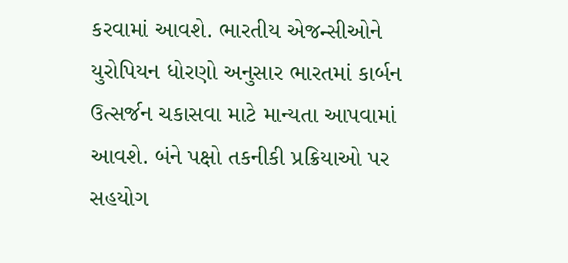કરવામાં આવશે. ભારતીય એજન્સીઓને યુરોપિયન ધોરણો અનુસાર ભારતમાં કાર્બન ઉત્સર્જન ચકાસવા માટે માન્યતા આપવામાં આવશે. બંને પક્ષો તકનીકી પ્રક્રિયાઓ પર સહયોગ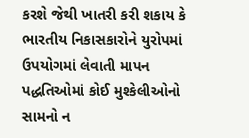કરશે જેથી ખાતરી કરી શકાય કે ભારતીય નિકાસકારોને યુરોપમાં ઉપયોગમાં લેવાતી માપન પદ્ધતિઓમાં કોઈ મુશ્કેલીઓનો સામનો ન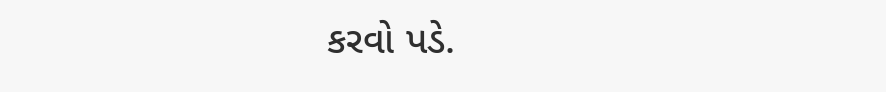કરવો પડે.